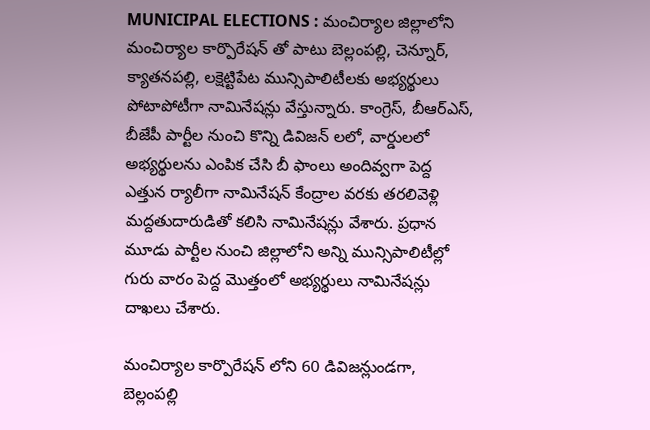MUNICIPAL ELECTIONS : మంచిర్యాల జిల్లాలోని మంచిర్యాల కార్పొరేషన్ తో పాటు బెల్లంపల్లి, చెన్నూర్, క్యాతనపల్లి, లక్షెట్టిపేట మున్సిపాలిటీలకు అభ్యర్థులు పోటాపోటీగా నామినేషన్లు వేస్తున్నారు. కాంగ్రెస్, బీఆర్ఎస్, బీజేపీ పార్టీల నుంచి కొన్ని డివిజన్ లలో, వార్డులలో అభ్యర్థులను ఎంపిక చేసి బీ ఫాంలు అందివ్వగా పెద్ద ఎత్తున ర్యాలీగా నామినేషన్ కేంద్రాల వరకు తరలివెళ్లి మద్దతుదారుడితో కలిసి నామినేషన్లు వేశారు. ప్రధాన మూడు పార్టీల నుంచి జిల్లాలోని అన్ని మున్సిపాలిటీల్లో గురు వారం పెద్ద మొత్తంలో అభ్యర్థులు నామినేషన్లు దాఖలు చేశారు.

మంచిర్యాల కార్పొరేషన్ లోని 60 డివిజన్లుండగా, బెల్లంపల్లి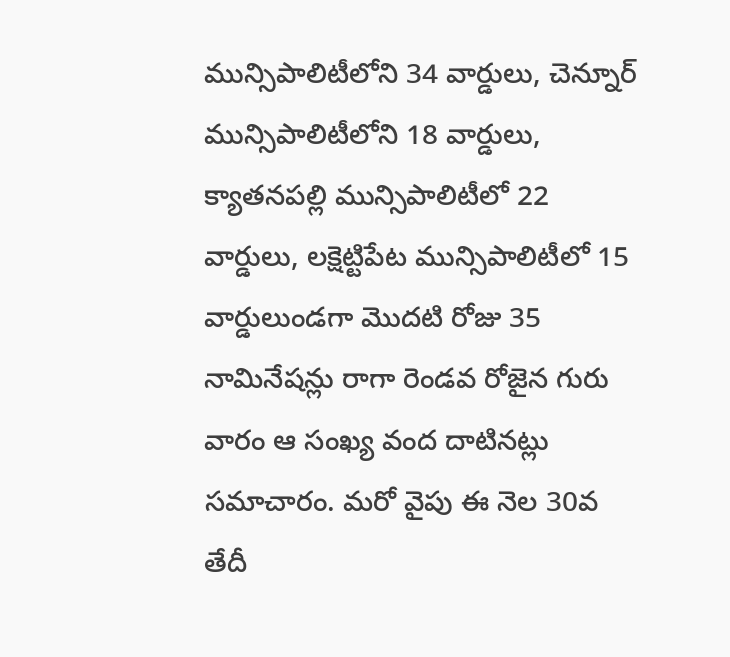మున్సిపాలిటీలోని 34 వార్డులు, చెన్నూర్ మున్సిపాలిటీలోని 18 వార్డులు, క్యాతనపల్లి మున్సిపాలిటీలో 22 వార్డులు, లక్షెట్టిపేట మున్సిపాలిటీలో 15 వార్డులుండగా మొదటి రోజు 35 నామినేషన్లు రాగా రెండవ రోజైన గురు వారం ఆ సంఖ్య వంద దాటినట్లు సమాచారం. మరో వైపు ఈ నెల 30వ తేదీ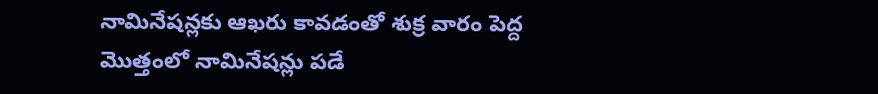నామినేషన్లకు ఆఖరు కావడంతో శుక్ర వారం పెద్ద మొత్తంలో నామినేషన్లు పడే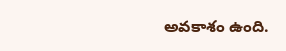అవకాశం ఉంది.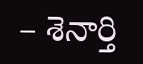– శెనార్తి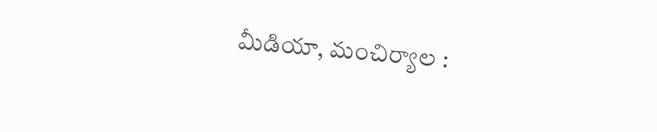మీడియా, మంచిర్యాల :